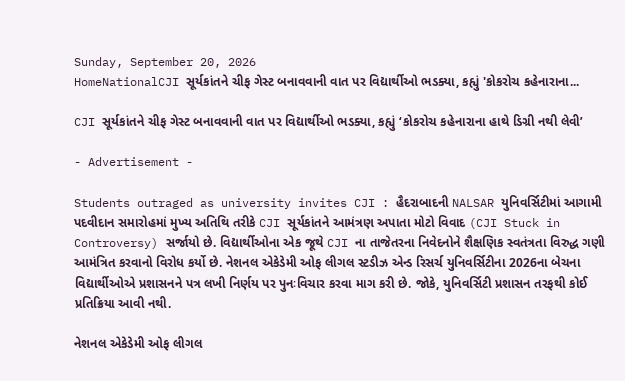Sunday, September 20, 2026
HomeNationalCJI સૂર્યકાંતને ચીફ ગેસ્ટ બનાવવાની વાત પર વિદ્યાર્થીઓ ભડક્યા, કહ્યું 'કોકરોચ કહેનારાના...

CJI સૂર્યકાંતને ચીફ ગેસ્ટ બનાવવાની વાત પર વિદ્યાર્થીઓ ભડક્યા, કહ્યું ‘કોકરોચ કહેનારાના હાથે ડિગ્રી નથી લેવી’

- Advertisement -

Students outraged as university invites CJI : હૈદરાબાદની NALSAR યુનિવર્સિટીમાં આગામી પદવીદાન સમારોહમાં મુખ્ય અતિથિ તરીકે CJI સૂર્યકાંતને આમંત્રણ અપાતા મોટો વિવાદ (CJI Stuck in Controversy) સર્જાયો છે. વિદ્યાર્થીઓના એક જૂથે CJI ના તાજેતરના નિવેદનોને શૈક્ષણિક સ્વતંત્રતા વિરુદ્ધ ગણી આમંત્રિત કરવાનો વિરોધ કર્યો છે. નેશનલ એકેડેમી ઓફ લીગલ સ્ટડીઝ એન્ડ રિસર્ચ યુનિવર્સિટીના 2026ના બેચના વિદ્યાર્થીઓએ પ્રશાસનને પત્ર લખી નિર્ણય પર પુનઃવિચાર કરવા માગ કરી છે. જોકે, યુનિવર્સિટી પ્રશાસન તરફથી કોઈ પ્રતિક્રિયા આવી નથી.

નેશનલ એકેડેમી ઓફ લીગલ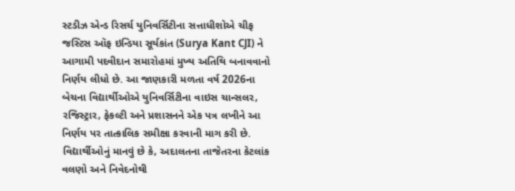સ્ટડીઝ એન્ડ રિસર્ચ યુનિવર્સિટીના સત્તાધીશોએ ચીફ જસ્ટિસ ઑફ ઇન્ડિયા સૂર્યકાંત (Surya Kant CJI) ને આગામી પદવીદાન સમારોહમાં મુખ્ય અતિથિ બનાવવાનો નિર્ણય લીધો છે. આ જાણકારી મળતા વર્ષ 2026ના બેચના વિદ્યાર્થીઓએ યુનિવર્સિટીના વાઇસ ચાન્સલર, રજિસ્ટ્રાર, ફેકલ્ટી અને પ્રશાસનને એક પત્ર લખીને આ નિર્ણય પર તાત્કાલિક સમીક્ષા કરવાની માગ કરી છે. વિદ્યાર્થીઓનું માનવું છે કે, અદાલતના તાજેતરના કેટલાંક વલણો અને નિવેદનોથી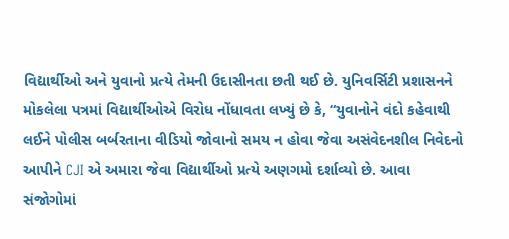વિદ્યાર્થીઓ અને યુવાનો પ્રત્યે તેમની ઉદાસીનતા છતી થઈ છે. યુનિવર્સિટી પ્રશાસનને મોકલેલા પત્રમાં વિદ્યાર્થીઓએ વિરોધ નોંધાવતા લખ્યું છે કે, “યુવાનોને વંદો કહેવાથી લઈને પોલીસ બર્બરતાના વીડિયો જોવાનો સમય ન હોવા જેવા અસંવેદનશીલ નિવેદનો આપીને CJI એ અમારા જેવા વિદ્યાર્થીઓ પ્રત્યે અણગમો દર્શાવ્યો છે. આવા સંજોગોમાં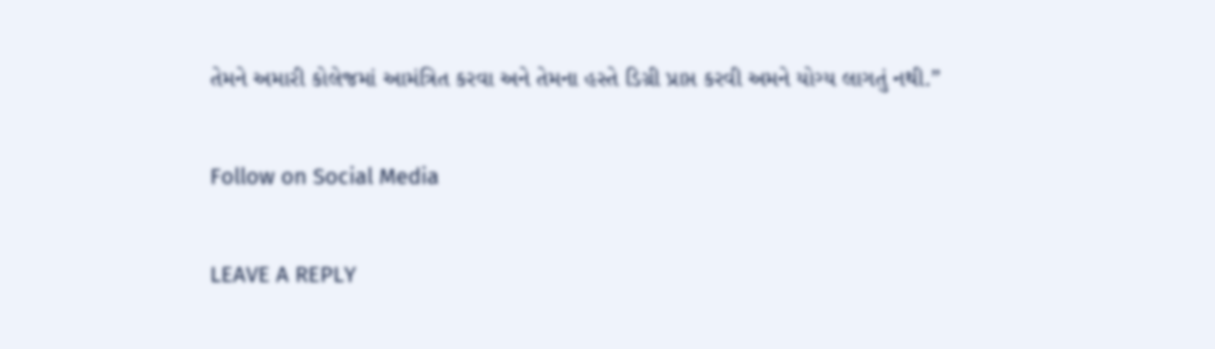તેમને અમારી કોલેજમાં આમંત્રિત કરવા અને તેમના હસ્તે ડિગ્રી પ્રાપ્ત કરવી અમને યોગ્ય લાગતું નથી.”

Follow on Social Media

LEAVE A REPLY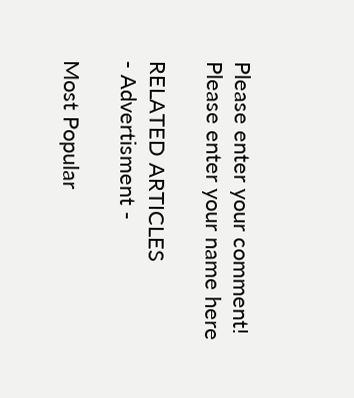Please enter your comment!
Please enter your name here

RELATED ARTICLES
- Advertisment -

Most Popular